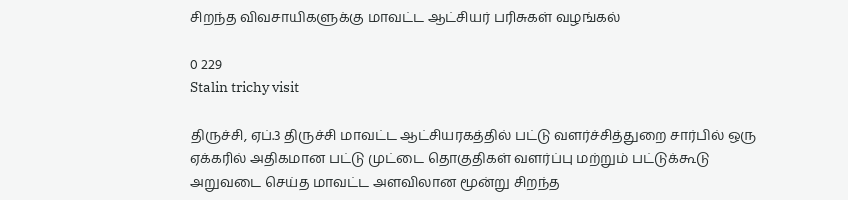சிறந்த விவசாயிகளுக்கு மாவட்ட ஆட்சியர் பரிசுகள் வழங்கல்

0 229
Stalin trichy visit

திருச்சி, ஏப்.3 திருச்சி மாவட்ட ஆட்சியரகத்தில் பட்டு வளர்ச்சித்துறை சார்பில் ஒரு ஏக்கரில் அதிகமான பட்டு முட்டை தொகுதிகள் வளர்ப்பு மற்றும் பட்டுக்கூடு அறுவடை செய்த மாவட்ட அளவிலான மூன்று சிறந்த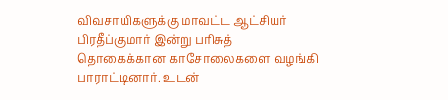விவசாயிகளுக்கு மாவட்ட ஆட்சியர் பிரதீப்குமார் இன்று பரிசுத் தொகைக்கான காசோலைகளை வழங்கி பாராட்டினார். உடன்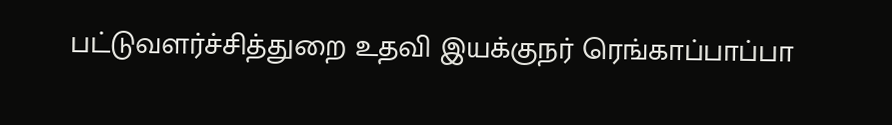பட்டுவளர்ச்சித்துறை உதவி இயக்குநர் ரெங்காப்பாப்பா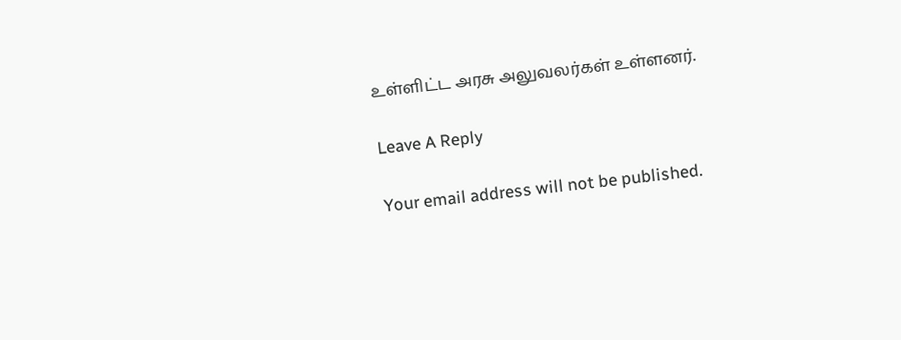உள்ளிட்ட அரசு அலுவலர்கள் உள்ளனர்.

Leave A Reply

Your email address will not be published.